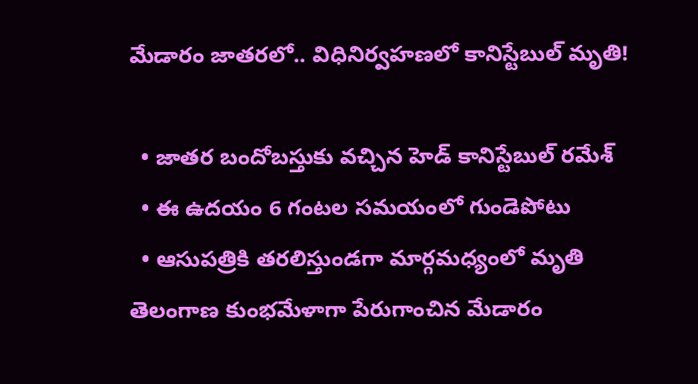మేడారం జాతరలో.. విధినిర్వహణలో కానిస్టేబుల్ మృతి!

  • జాతర బందోబస్తుకు వచ్చిన హెడ్ కానిస్టేబుల్ రమేశ్
  • ఈ ఉదయం 6 గంటల సమయంలో గుండెపోటు
  • ఆసుపత్రికి తరలిస్తుండగా మార్గమధ్యంలో మృతి
తెలంగాణ కుంభమేళాగా పేరుగాంచిన మేడారం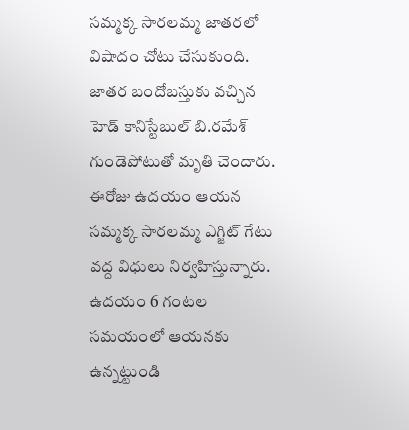సమ్మక్క సారలమ్మ జాతరలో విషాదం చోటు చేసుకుంది. జాతర బందోబస్తుకు వచ్చిన హెడ్ కానిస్టేబుల్ బి.రమేశ్ గుండెపోటుతో మృతి చెందారు. ఈరోజు ఉదయం ఆయన సమ్మక్క సారలమ్మ ఎగ్జిట్ గేటు వద్ద విధులు నిర్వహిస్తున్నారు. ఉదయం 6 గంటల సమయంలో ఆయనకు ఉన్నట్టుండి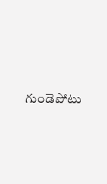గుండెపోటు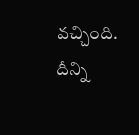వచ్చింది. దీన్ని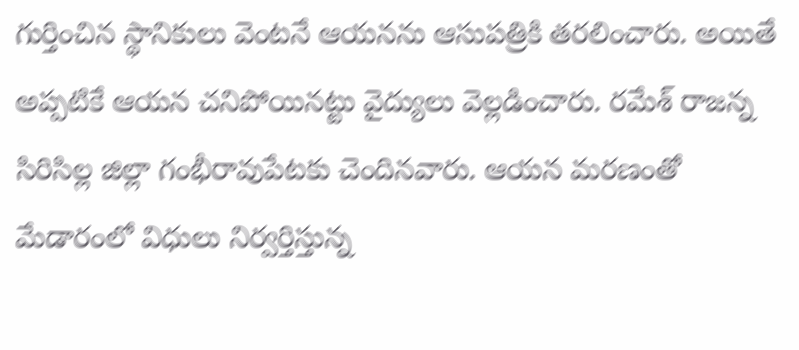గుర్తించిన స్థానికులు వెంటనే ఆయనను ఆసుపత్రికి తరలించారు. అయితే అప్పటికే ఆయన చనిపోయినట్టు వైద్యులు వెల్లడించారు. రమేశ్ రాజన్న సిరిసిల్ల జిల్లా గంభీరావుపేటకు చెందినవారు. ఆయన మరణంతో మేడారంలో విధులు నిర్వర్తిస్తున్న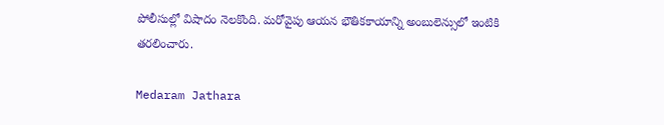పోలీసుల్లో విషాదం నెలకొంది. మరోవైపు ఆయన భౌతికకాయాన్ని అంబులెన్సులో ఇంటికి తరలించారు.

Medaram Jathara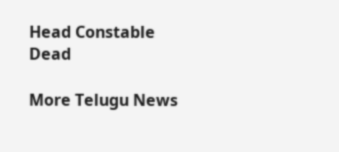Head Constable
Dead

More Telugu News